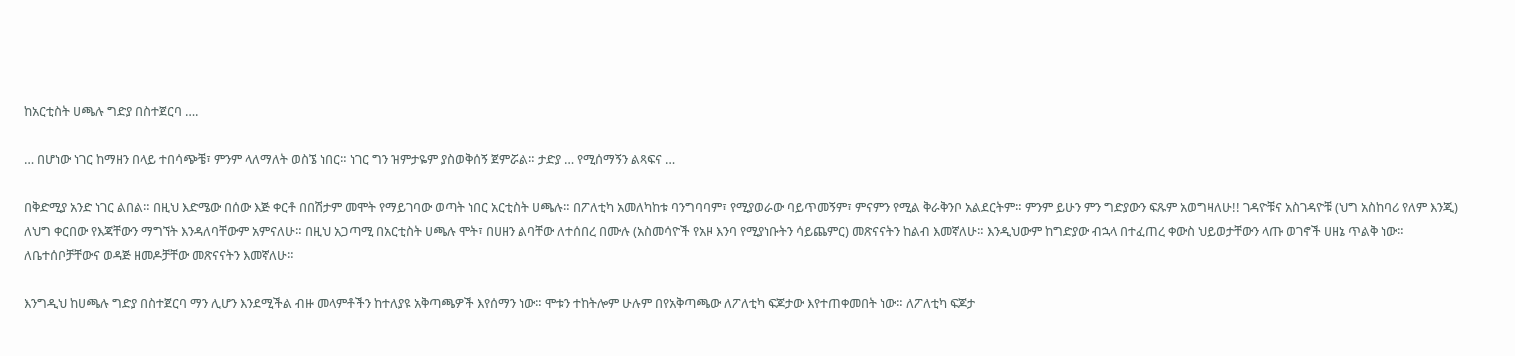ከአርቲስት ሀጫሉ ግድያ በስተጀርባ ….

… በሆነው ነገር ከማዘን በላይ ተበሳጭቼ፣ ምንም ላለማለት ወስኜ ነበር። ነገር ግን ዝምታዬም ያስወቅሰኝ ጀምሯል። ታድያ … የሚሰማኝን ልጻፍና …

በቅድሚያ አንድ ነገር ልበል። በዚህ እድሜው በሰው እጅ ቀርቶ በበሽታም መሞት የማይገባው ወጣት ነበር አርቲስት ሀጫሉ። በፖለቲካ አመለካከቱ ባንግባባም፣ የሚያወራው ባይጥመኝም፣ ምናምን የሚል ቅራቅንቦ አልደርትም። ምንም ይሁን ምን ግድያውን ፍጹም አወግዛለሁ!! ገዳዮቹና አስገዳዮቹ (ህግ አስከባሪ የለም እንጂ) ለህግ ቀርበው የእጃቸውን ማግኘት እንዳለባቸውም አምናለሁ። በዚህ አጋጣሚ በአርቲስት ሀጫሉ ሞት፣ በሀዘን ልባቸው ለተሰበረ በሙሉ (አስመሳዮች የአዞ እንባ የሚያነቡትን ሳይጨምር) መጽናናትን ከልብ እመኛለሁ። እንዲህውም ከግድያው ብኋላ በተፈጠረ ቀውስ ህይወታቸውን ላጡ ወገኖች ሀዘኔ ጥልቅ ነው። ለቤተሰቦቻቸውና ወዳጅ ዘመዶቻቸው መጽናናትን እመኛለሁ።

እንግዲህ ከሀጫሉ ግድያ በስተጀርባ ማን ሊሆን እንደሚችል ብዙ መላምቶችን ከተለያዩ አቅጣጫዎች እየሰማን ነው። ሞቱን ተከትሎም ሁሉም በየአቅጣጫው ለፖለቲካ ፍጆታው እየተጠቀመበት ነው። ለፖለቲካ ፍጆታ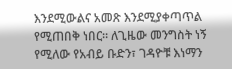እንደሚውልና አመጽ እንደሚያቀጣጥል የሚጠበቅ ነበር። ለጊዜው መንግስት ነኝ የሚለው የአብይ ቡድን፣ ገዳዮቹ እነማን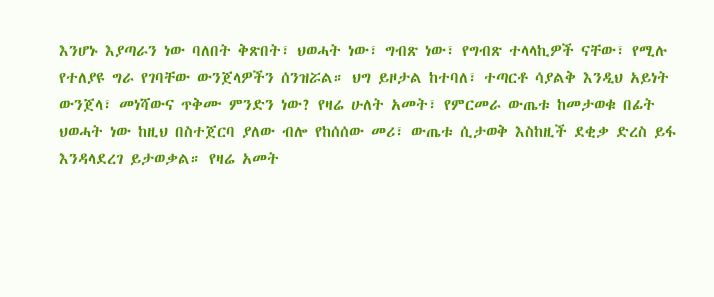እንሆኑ እያጣራን ነው ባለበት ቅጽበት፣ ህወሓት ነው፣ ግብጽ ነው፣ የግብጽ ተላላኪዎች ናቸው፣ የሚሉ የተለያዩ ግራ የገባቸው ውንጀላዎችን ሰንዝሯል። ህግ ይዞታል ከተባለ፣ ተጣርቶ ሳያልቅ እንዲህ አይነት ውንጀላ፣ መነሻውና ጥቅሙ ምንድን ነው? የዛሬ ሁለት አመት፣ የምርመራ ውጤቱ ከመታወቁ በፊት ህወሓት ነው ከዚህ በስተጀርባ ያለው ብሎ የከሰሰው መሪ፣ ውጤቱ ሲታወቅ እስከዚች ደቂቃ ድረስ ይፋ እንዳላደረገ ይታወቃል። የዛሬ አመት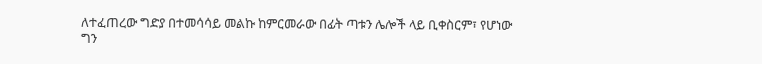ለተፈጠረው ግድያ በተመሳሳይ መልኩ ከምርመራው በፊት ጣቱን ሌሎች ላይ ቢቀስርም፣ የሆነው ግን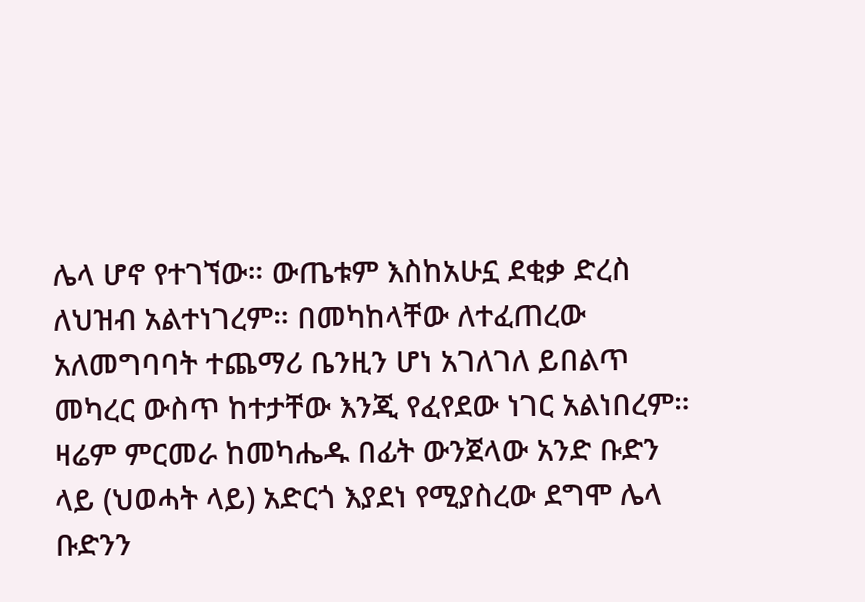ሌላ ሆኖ የተገኘው። ውጤቱም እስከአሁኗ ደቂቃ ድረስ ለህዝብ አልተነገረም። በመካከላቸው ለተፈጠረው አለመግባባት ተጨማሪ ቤንዚን ሆነ አገለገለ ይበልጥ መካረር ውስጥ ከተታቸው እንጂ የፈየደው ነገር አልነበረም። ዛሬም ምርመራ ከመካሔዱ በፊት ውንጀላው አንድ ቡድን ላይ (ህወሓት ላይ) አድርጎ እያደነ የሚያስረው ደግሞ ሌላ ቡድንን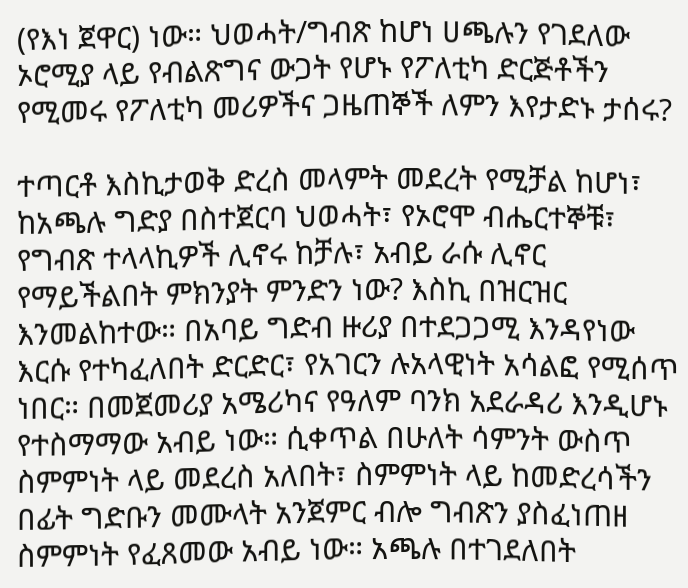(የእነ ጀዋር) ነው። ህወሓት/ግብጽ ከሆነ ሀጫሉን የገደለው ኦሮሚያ ላይ የብልጽግና ውጋት የሆኑ የፖለቲካ ድርጅቶችን የሚመሩ የፖለቲካ መሪዎችና ጋዜጠኞች ለምን እየታድኑ ታሰሩ?

ተጣርቶ እስኪታወቅ ድረስ መላምት መደረት የሚቻል ከሆነ፣ ከአጫሉ ግድያ በስተጀርባ ህወሓት፣ የኦሮሞ ብሔርተኞቹ፣ የግብጽ ተላላኪዎች ሊኖሩ ከቻሉ፣ አብይ ራሱ ሊኖር የማይችልበት ምክንያት ምንድን ነው? እስኪ በዝርዝር እንመልከተው። በአባይ ግድብ ዙሪያ በተደጋጋሚ እንዳየነው እርሱ የተካፈለበት ድርድር፣ የአገርን ሉአላዊነት አሳልፎ የሚሰጥ ነበር። በመጀመሪያ አሜሪካና የዓለም ባንክ አደራዳሪ እንዲሆኑ የተስማማው አብይ ነው። ሲቀጥል በሁለት ሳምንት ውስጥ ስምምነት ላይ መደረስ አለበት፣ ስምምነት ላይ ከመድረሳችን በፊት ግድቡን መሙላት አንጀምር ብሎ ግብጽን ያስፈነጠዘ ስምምነት የፈጸመው አብይ ነው። አጫሉ በተገደለበት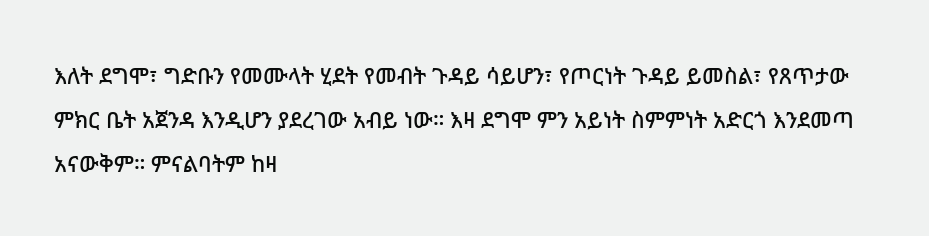እለት ደግሞ፣ ግድቡን የመሙላት ሂደት የመብት ጉዳይ ሳይሆን፣ የጦርነት ጉዳይ ይመስል፣ የጸጥታው ምክር ቤት አጀንዳ እንዲሆን ያደረገው አብይ ነው። እዛ ደግሞ ምን አይነት ስምምነት አድርጎ እንደመጣ አናውቅም። ምናልባትም ከዛ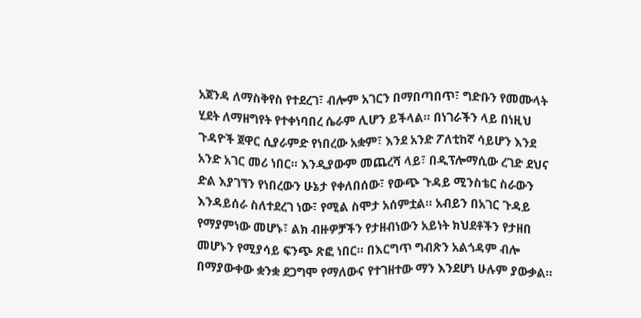አጀንዳ ለማስቅየስ የተደረገ፣ ብሎም አገርን በማበጣበጥ፣ ግድቡን የመሙላት ሂደት ለማዘግየት የተቀነባበረ ሴራም ሊሆን ይችላል። በነገራችን ላይ በነዚህ ጉዳዮች ጀዋር ሲያራምድ የነበረው አቋም፣ እንደ አንድ ፖለቲከኛ ሳይሆን እንደ አንድ አገር መሪ ነበር። እንዲያውም መጨረሻ ላይ፣ በዲፕሎማሲው ረገድ ደህና ድል እያገኘን የነበረውን ሁኔታ የቀለበሰው፣ የውጭ ጉዳይ ሚንስቴር ስራውን እንዳይሰራ ስለተደረገ ነው፣ የሚል ስሞታ አሰምቷል። አብይን በአገር ጉዳይ የማያምነው መሆኑ፣ ልክ ብዙዎቻችን የታዘብነውን አይነት ክህደቶችን የታዘበ መሆኑን የሚያሳይ ፍንጭ ጽፎ ነበር። በእርግጥ ግብጽን አልጎዳም ብሎ በማያውቀው ቋንቋ ደጋግሞ የማለውና የተገዘተው ማን እንደሆነ ሁሉም ያውቃል።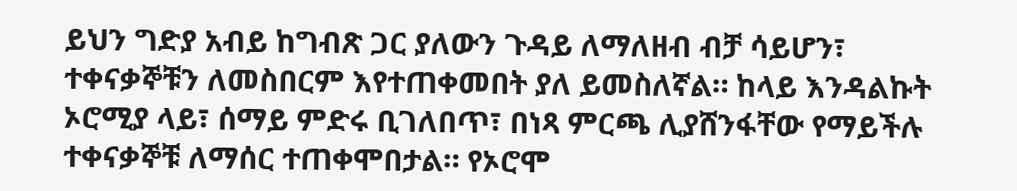ይህን ግድያ አብይ ከግብጽ ጋር ያለውን ጉዳይ ለማለዘብ ብቻ ሳይሆን፣ ተቀናቃኞቹን ለመስበርም እየተጠቀመበት ያለ ይመስለኛል። ከላይ እንዳልኩት ኦሮሚያ ላይ፣ ሰማይ ምድሩ ቢገለበጥ፣ በነጻ ምርጫ ሊያሸንፋቸው የማይችሉ ተቀናቃኞቹ ለማሰር ተጠቀሞበታል። የኦሮሞ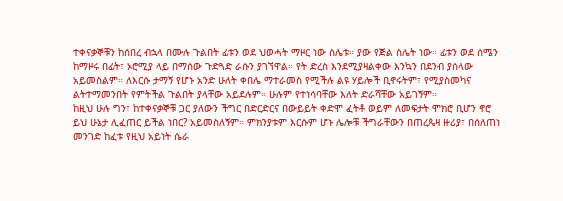ተቀናቃኞቹን ከሰበረ ብኋላ በሙሉ ጉልበት ፊቱን ወደ ህወሓት ማዞር ነው ስሌቱ። ያው የጅል ስሌት ነው። ፊቱን ወደ ሰሜን ከማዞሩ በፊት፣ ኦሮሚያ ላይ በማሰው ጉድጓድ ራሱን ያገኘዋል። የት ድረስ እንደሚያዛልቀው እንኳን በደንብ ያሰላው አይመስልም። ለእርሱ ታማኝ የሆኑ አንድ ሁለት ቀበሌ ማተራመስ የሚችሉ ልዩ ሃይሎች ቢኖሩትም፣ የሚያስመካና ልትተማመንበት የምትችል ጉልበት ያላቸው አይደሉም። ሁሉም የተነሳባቸው እለት ድራሻቸው አይገኝም።
ከዚህ ሁሉ ግን፣ ከተቀናቃኞቹ ጋር ያለውን ችግር በድርድርና በውይይት ቀድሞ ፈትቶ ወይም ለመፍታት ሞክሮ ቢሆን ኖሮ ይህ ሁኔታ ሊፈጠር ይችል ነበር? አይመስለኝም። ምክንያቱም እርሱም ሆኑ ሌሎቹ ችግራቸውን በጠረጴዛ ዙሪያ፣ በሰለጠነ መንገድ ከፈቱ የዚህ አይነት ሴራ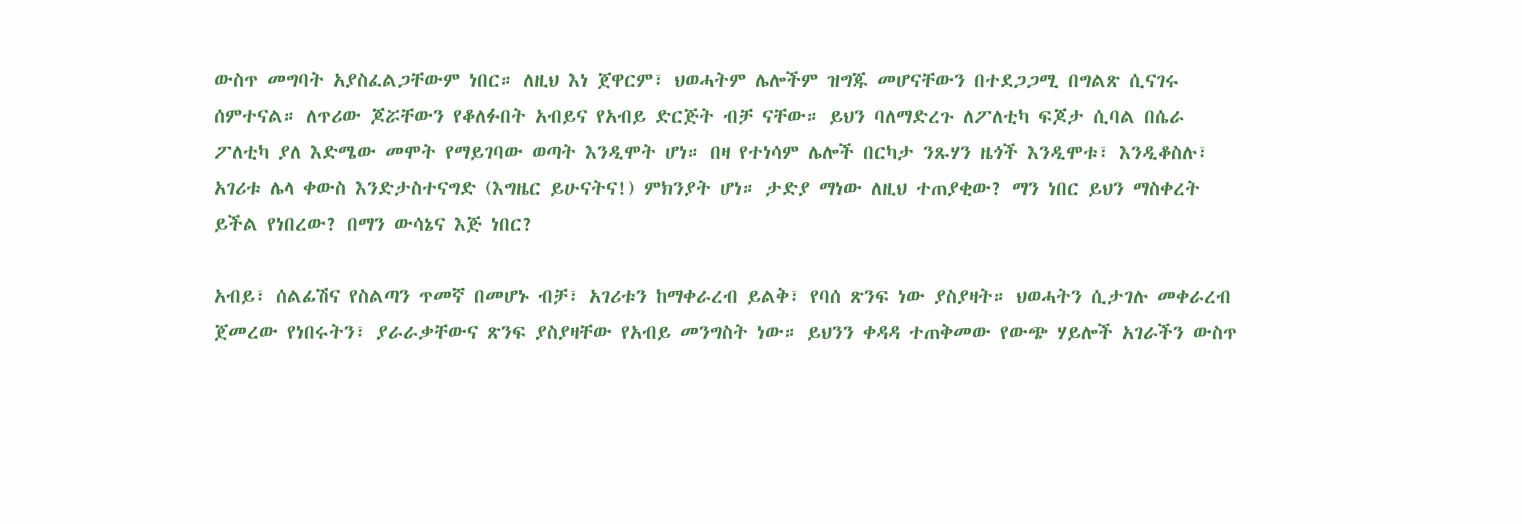ውስጥ መግባት አያስፈልጋቸውም ነበር። ለዚህ እነ ጀዋርም፣ ህወሓትም ሌሎችም ዝግጁ መሆናቸውን በተደጋጋሚ በግልጽ ሲናገሩ ሰምተናል። ለጥሪው ጆሯቸውን የቆለፉበት አብይና የአብይ ድርጅት ብቻ ናቸው። ይህን ባለማድረጉ ለፖለቲካ ፍጆታ ሲባል በሴራ ፖለቲካ ያለ እድሜው መሞት የማይገባው ወጣት እንዲሞት ሆነ። በዛ የተነሳም ሌሎች በርካታ ንጹሃን ዜጎች እንዲሞቱ፣ እንዲቆስሉ፣ አገሪቱ ሌላ ቀውስ እንድታስተናግድ (እግዜር ይሁናትና!) ምክንያት ሆነ። ታድያ ማነው ለዚህ ተጠያቂው? ማን ነበር ይህን ማስቀረት ይችል የነበረው? በማን ውሳኔና እጅ ነበር?

አብይ፣ ሰልፊሽና የስልጣን ጥመኛ በመሆኑ ብቻ፣ አገሪቱን ከማቀራረብ ይልቅ፣ የባሰ ጽንፍ ነው ያስያዛት። ህወሓትን ሲታገሉ መቀራረብ ጀመረው የነበሩትን፣ ያራራቃቸውና ጽንፍ ያስያዛቸው የአብይ መንግስት ነው። ይህንን ቀዳዳ ተጠቅመው የውጭ ሃይሎች አገራችን ውስጥ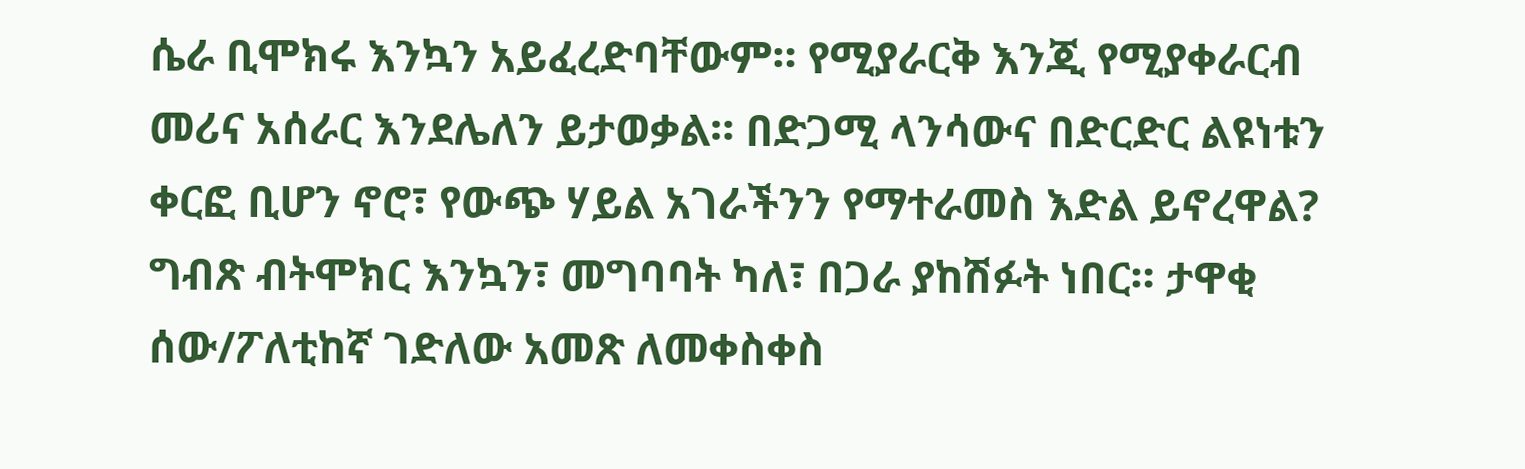ሴራ ቢሞክሩ እንኳን አይፈረድባቸውም። የሚያራርቅ እንጂ የሚያቀራርብ መሪና አሰራር እንደሌለን ይታወቃል። በድጋሚ ላንሳውና በድርድር ልዩነቱን ቀርፎ ቢሆን ኖሮ፣ የውጭ ሃይል አገራችንን የማተራመስ እድል ይኖረዋል? ግብጽ ብትሞክር እንኳን፣ መግባባት ካለ፣ በጋራ ያከሽፉት ነበር። ታዋቂ ሰው/ፖለቲከኛ ገድለው አመጽ ለመቀስቀስ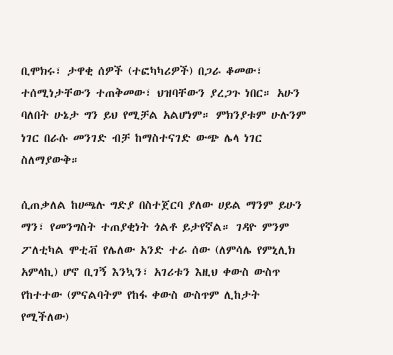ቢሞክሩ፣ ታዋቂ ሰዎች (ተፎካካሪዎች) በጋራ ቆመው፣ ተሰሚነታቸውን ተጠቅመው፣ ህዝባቸውን ያረጋጉ ነበር። አሁን ባለበት ሁኔታ ግን ይህ የሚቻል አልሆነም። ምክንያቱም ሁሉንም ነገር በራሱ መንገድ ብቻ ከማስተናገድ ውጭ ሌላ ነገር ስለማያውቅ።

ሲጠቃለል ከሀጫሉ ግድያ በስተጀርባ ያለው ሀይል ማንም ይሁን ማን፣ የመንግስት ተጠያቂነት ጎልቶ ይታየኛል። ገዳዮ ምንም ፖለቲካል ሞቲቭ የሌለው አንድ ተራ ሰው (ለምሳሌ የምኒሊክ አምላኪ) ሆኖ ቢገኝ እንኳን፣ አገሪቱን እዚህ ቀውስ ውስጥ የከተተው (ምናልባትም የከፋ ቀውስ ውስጥም ሊከታት የሚችለው)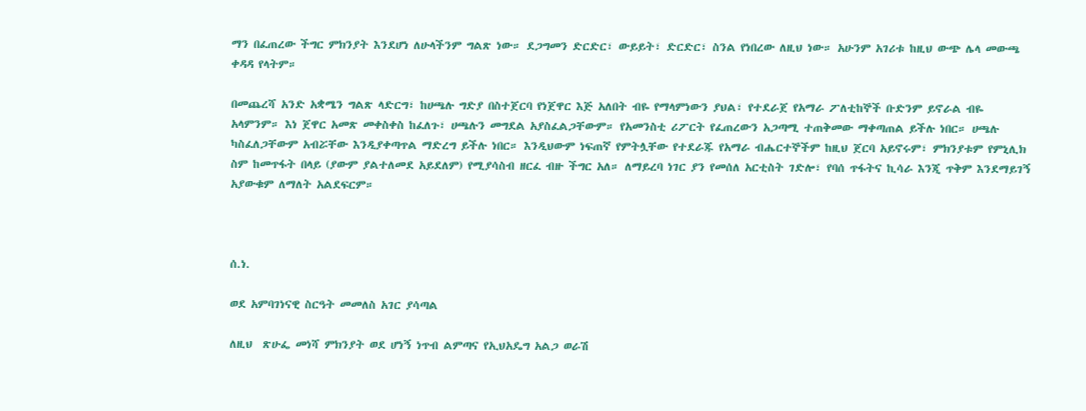ማን በፈጠረው ችግር ምክንያት እንደሆነ ለሁላችንም ግልጽ ነው። ደጋግመን ድርድር፣ ውይይት፣ ድርድር፣ ስንል የነበረው ለዚህ ነው። አሁንም አገሪቱ ከዚህ ውጭ ሌላ መውጫ ቀዳዳ የላትም።

በመጨረሻ አንድ አቋሜን ግልጽ ላድርግ፣ ከሀጫሉ ግድያ በስተጀርባ የነጀዋር እጅ አለበት ብዬ የማላምነውን ያህል፣ የተደራጀ የአማራ ፖለቲከኞች ቡድንም ይኖራል ብዬ አላምንም። እነ ጀዋር አመጽ መቀስቀስ ከፈለጉ፣ ሀጫሉን መግደል አያስፈልጋቸውም። የአመንስቲ ሪፖርት የፈጠረውን አጋጣሚ ተጠቅመው ማቀጣጠል ይችሉ ነበር። ሀጫሉ ካስፈለጋቸውም አብሯቸው እንዲያቀጣጥል ማድረግ ይችሉ ነበር። እንዲህውም ነፍጠኛ የምትሏቸው የተደራጁ የአማራ ብሔርተኞችም ከዚህ ጀርባ አይኖሩም፣ ምክንያቱም የምኒሊክ ስም ከመጥፋት በላይ (ያውም ያልተለመደ አይደለም) የሚያሳስብ ዘርፈ ብዙ ችግር አለ። ለማይረባ ነገር ያን የመሰለ አርቲስት ገድሎ፣ የባሰ ጥፋትና ኪሳራ እንጂ ጥቅም እንደማይገኝ አያውቁም ለማለት አልደፍርም።



ሰ.ነ.

ወደ አምባገነናዊ ስርዓት መመለስ አገር ያሳጣል

ለዚህ  ጽሁፌ መነሻ ምክንያት ወደ ሆነኝ ነጥብ ልምጣና የኢህአዴግ አልጋ ወራሽ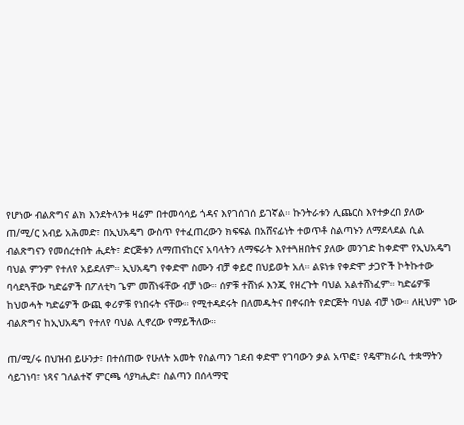የሆነው ብልጽግና ልክ እንደትላንቱ ዛሬም በተመሳሳይ ጎዳና እየገሰገሰ ይገኛል። ኩንትራቱን ሊጨርስ እየተቃረበ ያለው ጠ/ሚ/ር አብይ አሕመድ፣ በኢህአዴግ ውስጥ የተፈጠረውን ክፍፍል በአሸናፊነት ተወጥቶ ስልጣኑን ለማደላደል ሲል ብልጽግናን የመሰረተበት ሒደት፣ ድርጅቱን ለማጠናከርና አባላትን ለማፍራት እየተጓዘበትና ያለው መንገድ ከቀድሞ የኢህአዴግ ባህል ምንም የተለየ አይደለም። ኢህአዴግ የቀድሞ ስሙን ብቻ ቀይሮ በህይወት አለ። ልዩነቱ የቀድሞ ታጋዮች ኮትኩተው ባሳደጓቸው ካድሬዎች በፖለቲካ ጌም መሸነፋቸው ብቻ ነው። ሰዎቹ ተሸነፉ እንጂ የዘረጉት ባህል አልተሸነፈም። ካድሬዎቹ ከህወሓት ካድሬዎች ውጪ ቀሪዎቹ የነበሩት ናቸው። የሚተዳደሩት በለመዱትና በኖሩበት የድርጅት ባህል ብቻ ነው። ለዚህም ነው ብልጽግና ከኢህአዴግ የተለየ ባህል ሊኖረው የማይችለው።

ጠ/ሚ/ሩ በህዝብ ይሁንታ፣ በተሰጠው የሁለት አመት የስልጣን ገደብ ቀድሞ የገባውን ቃል አጥፎ፣ የዴሞክራሲ ተቋማትን ሳይገነባ፣ ነጻና ገለልተኛ ምርጫ ሳያካሒድ፣ ስልጣን በሰላማዊ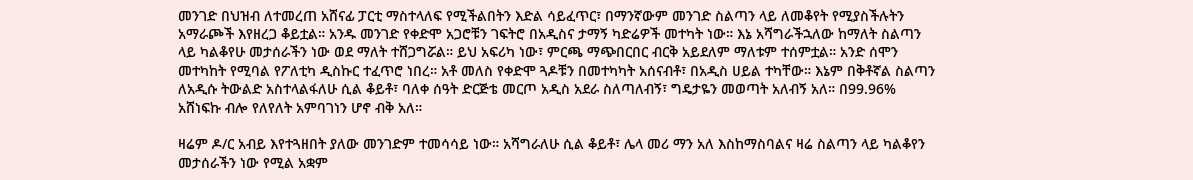መንገድ በህዝብ ለተመረጠ አሸናፊ ፓርቲ ማስተላለፍ የሚችልበትን እድል ሳይፈጥር፣ በማንኛውም መንገድ ስልጣን ላይ ለመቆየት የሚያስችሉትን አማራጮች እየዘረጋ ቆይቷል። አንዱ መንገድ የቀድሞ አጋሮቹን ገፍትሮ በአዲስና ታማኝ ካድሬዎች መተካት ነው። እኔ አሻግራችኋለው ከማለት ስልጣን ላይ ካልቆየሁ መታሰራችን ነው ወደ ማለት ተሸጋግሯል። ይህ አፍሪካ ነው፣ ምርጫ ማጭበርበር ብርቅ አይደለም ማለቱም ተሰምቷል። አንድ ሰሞን መተካከት የሚባል የፖለቲካ ዲስኩር ተፈጥሮ ነበረ። አቶ መለስ የቀድሞ ጓዶቹን በመተካካት አሰናብቶ፣ በአዲስ ሀይል ተካቸው። እኔም በቅቶኛል ስልጣን ለአዲሱ ትውልድ አስተላልፋለሁ ሲል ቆይቶ፣ ባለቀ ሰዓት ድርጅቴ መርጦ አዲስ አደራ ስለጣለብኝ፣ ግዴታዬን መወጣት አለብኝ አለ። በ99.96% አሸነፍኩ ብሎ የለየለት አምባገነን ሆኖ ብቅ አለ።

ዛሬም ዶ/ር አብይ እየተጓዘበት ያለው መንገድም ተመሳሳይ ነው። አሻግራለሁ ሲል ቆይቶ፣ ሌላ መሪ ማን አለ እስከማስባልና ዛሬ ስልጣን ላይ ካልቆየን መታሰራችን ነው የሚል አቋም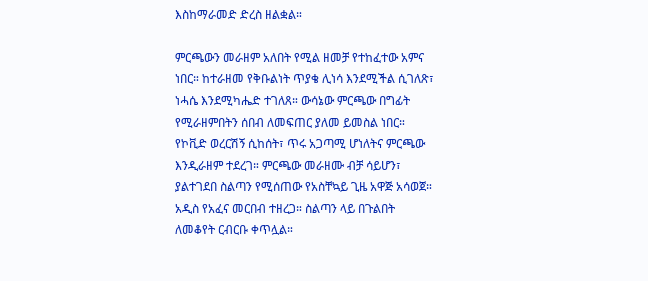እስከማራመድ ድረስ ዘልቋል።

ምርጫውን መራዘም አለበት የሚል ዘመቻ የተከፈተው አምና ነበር። ከተራዘመ የቅቡልነት ጥያቄ ሊነሳ እንደሚችል ሲገለጽ፣ ነሓሴ እንደሚካሔድ ተገለጸ። ውሳኔው ምርጫው በግፊት የሚራዘምበትን ሰበብ ለመፍጠር ያለመ ይመስል ነበር። የኮቪድ ወረርሽኝ ሲከሰት፣ ጥሩ አጋጣሚ ሆነለትና ምርጫው እንዲራዘም ተደረገ። ምርጫው መራዘሙ ብቻ ሳይሆን፣ ያልተገደበ ስልጣን የሚሰጠው የአስቸኳይ ጊዜ አዋጅ አሳወጀ። አዲስ የአፈና መርበብ ተዘረጋ። ስልጣን ላይ በጉልበት ለመቆየት ርብርቡ ቀጥሏል።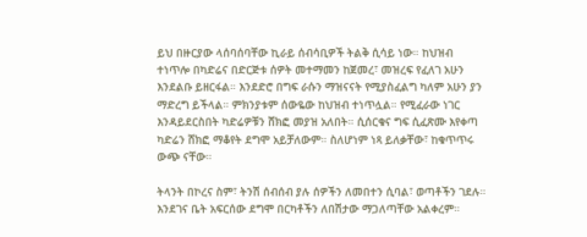ይህ በዙርያው ላሰባሰባቸው ኪራይ ሰብሳቢዎች ትልቅ ሲሳይ ነው። ከህዝብ ተነጥሎ በካድሬና በድርጅቱ ሰዎት መተማመን ከጀመረ፣ መዝረፍ የፈለገ አሁን እንደልቡ ይዘርፋል። እንደድሮ በግፍ ራሱን ማዝናናት የሚያስፈልግ ካለም አሁን ያን ማድረግ ይችላል። ምክንያቱም ሰውዬው ከህዝብ ተነጥሏል። የሚፈራው ነገር እንዳይደርስበት ካድሬዎቹን ሸክፎ መያዝ አለበት። ሲሰርቁና ግፍ ሲፈጽሙ እየቀጣ ካድሬን ሸክፎ ማቆየት ደግሞ አይቻለውም። ስለሆነም ነጻ ይለቃቸው፣ ከቁጥጥሩ ውጭ ናቸው።

ትላንት በኮረና ስም፣ ትንሽ ሰብሰብ ያሉ ሰዎችን ለመበተን ሲባል፣ ወጣቶችን ገደሉ። እንደገና ቤት አፍርሰው ደግሞ በርካቶችን ለበሽታው ማጋለጣቸው አልቀረም።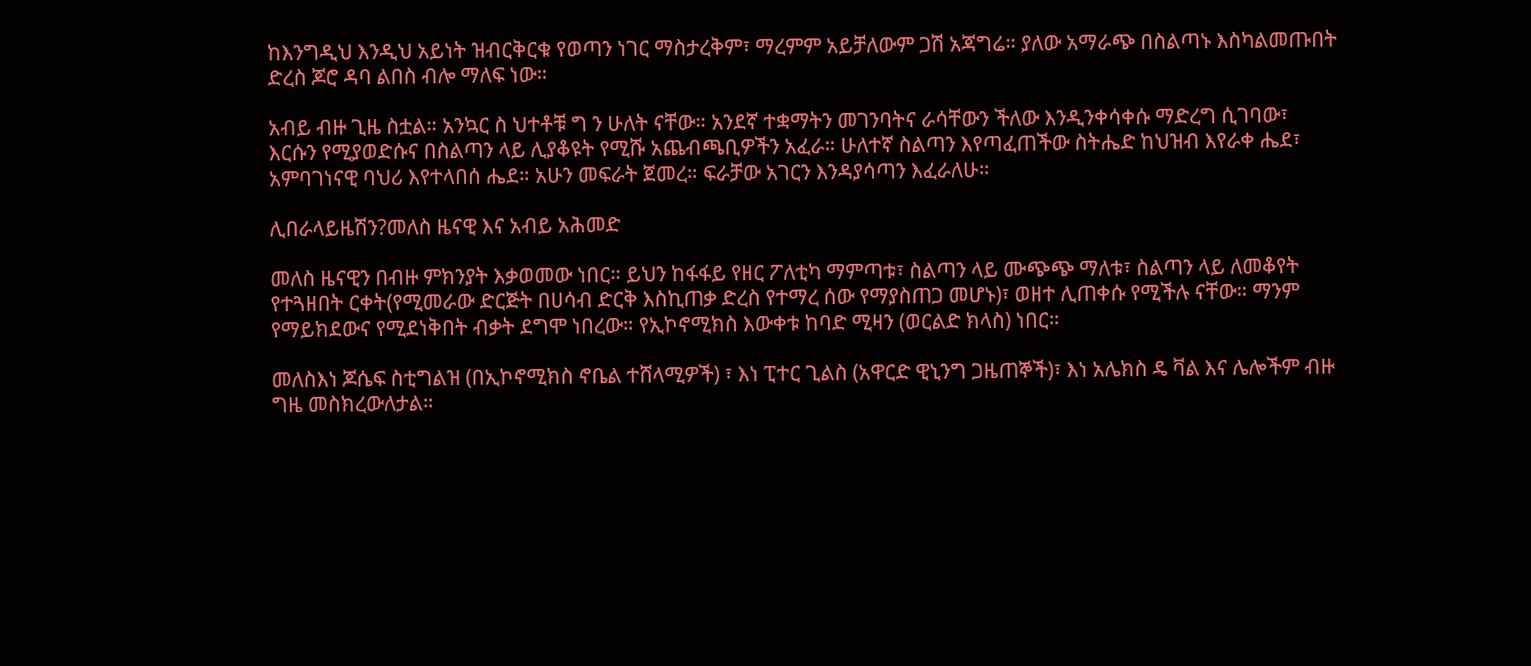ከእንግዲህ እንዲህ አይነት ዝብርቅርቁ የወጣን ነገር ማስታረቅም፣ ማረምም አይቻለውም ጋሽ አጃግሬ። ያለው አማራጭ በስልጣኑ እስካልመጡበት ድረስ ጆሮ ዳባ ልበስ ብሎ ማለፍ ነው።

አብይ ብዙ ጊዜ ስቷል። አንኳር ስ ህተቶቹ ግ ን ሁለት ናቸው። አንደኛ ተቋማትን መገንባትና ራሳቸውን ችለው እንዲንቀሳቀሱ ማድረግ ሲገባው፣ እርሱን የሚያወድሱና በስልጣን ላይ ሊያቆዩት የሚሹ አጨብጫቢዎችን አፈራ። ሁለተኛ ስልጣን እየጣፈጠችው ስትሔድ ከህዝብ እየራቀ ሔደ፣ አምባገነናዊ ባህሪ እየተላበሰ ሔደ። አሁን መፍራት ጀመረ። ፍራቻው አገርን እንዳያሳጣን እፈራለሁ።

ሊበራላይዜሽን?መለስ ዜናዊ እና አብይ አሕመድ

መለስ ዜናዊን በብዙ ምክንያት እቃወመው ነበር። ይህን ከፋፋይ የዘር ፖለቲካ ማምጣቱ፣ ስልጣን ላይ ሙጭጭ ማለቱ፣ ስልጣን ላይ ለመቆየት የተጓዘበት ርቀት(የሚመራው ድርጅት በሀሳብ ድርቅ እስኪጠቃ ድረስ የተማረ ሰው የማያስጠጋ መሆኑ)፣ ወዘተ ሊጠቀሱ የሚችሉ ናቸው። ማንም የማይክደውና የሚደነቅበት ብቃት ደግሞ ነበረው። የኢኮኖሚክስ እውቀቱ ከባድ ሚዛን (ወርልድ ክላስ) ነበር።

መለስእነ ጆሴፍ ስቲግልዝ (በኢኮኖሚክስ ኖቤል ተሸላሚዎች) ፣ እነ ፒተር ጊልስ (አዋርድ ዊኒንግ ጋዜጠኞች)፣ እነ አሌክስ ዴ ቫል እና ሌሎችም ብዙ ግዜ መስክረውለታል።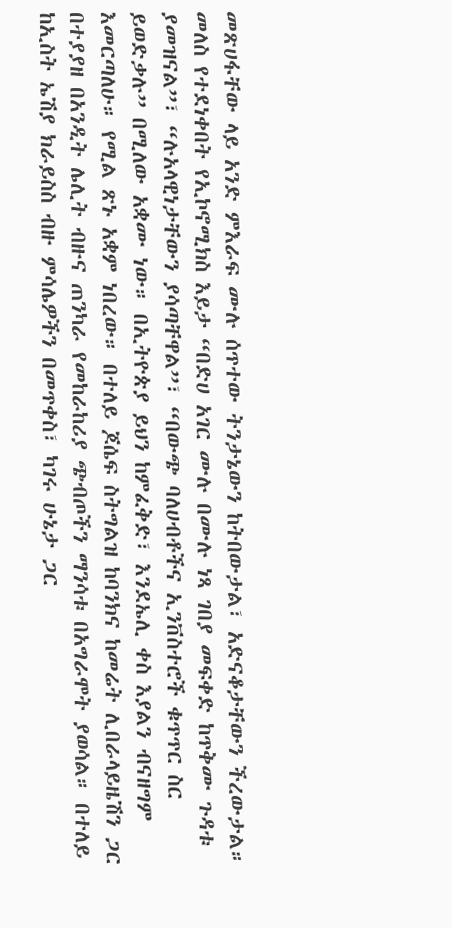መጽሀፋቸው ላይ አንድ ምእራፍ ሙሉ ሰጥተው ትንታኔውን ከትበውታል፣ አድናቆታቸውን ችረውታል። መለስ የተደነቀበት የኢኮኖሚክስ እይታ “በድሀ አገር ሙሉ በሙሉ ነጻ ገበያ መፍቀድ ከጥቅሙ ጉዳቱ ያመዝናል”፣ “ሉአላዊነታቸውን ያሳጣቸዋል”፣ “በውጭ ባለሀብቶችና ኢንቨስተሮች ቁጥጥር ስር ይወድቃሉ” በሚለው አቋሙ ነው። በኢትዮጵያ ይህን ከምፈቅድ፣ እንደኤሊ ቀስ እያልን ብናዘግም እመርጣለሁ። የሚል ጽኑ አቋም ነበረው። በተለይ ጆሴፍ ስትግልዝ ከባንክና ከመሬት ሊበራላይዜሽን ጋር በተያያዘ በአንዲት ሌሊት ብዙና ጠንካራ የመከራከሪያ ጭብጦችን ማንሳቱ በአግራሞት ያወሳል። በተለይ ከኢስት ኤሽያ ክራይስስ ብዙ ምሳሌዎችን በመጥቀስ፣ ካገሩ ሁኔታ ጋር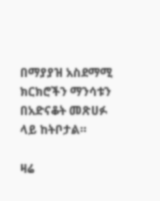በማያያዝ አስደማሚ ክርክሮችን ማንሳቱን በአድናቆት መጽሀፉ ላይ ከትቦታል።

ዛሬ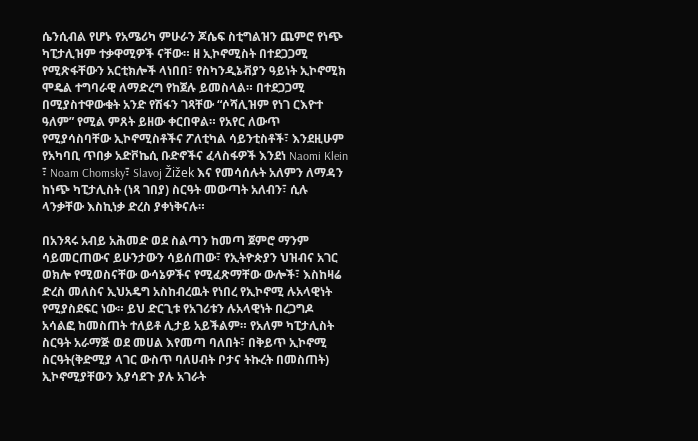ሴንሲብል የሆኑ የአሜሪካ ምሁራን ጆሴፍ ስቲግልዝን ጨምሮ የነጭ ካፒታሊዝም ተቃዋሚዎች ናቸው። ዘ ኢኮኖሚስት በተደጋጋሚ የሚጽፋቸውን አርቲክሎች ላነበበ፣ የስካንዲኔቭያን ዓይነት ኢኮኖሚክ ሞዴል ተግባራዊ ለማድረግ የከጀሉ ይመስላል። በተደጋጋሚ በሚያስተዋውቁት አንድ የሽፋን ገጻቸው “ሶሻሊዝም የነገ ርእዮተ ዓለም” የሚል ምጸት ይዘው ቀርበዋል። የአየር ለውጥ የሚያሳስባቸው ኢኮኖሚስቶችና ፖለቲካል ሳይንቲስቶች፣ እንደዚሁም የአካባቢ ጥበቃ አድቮኬሲ ቡድኖችና ፈላስፋዎች እንደነ Naomi Klein ፣ Noam Chomsky፣ Slavoj Žižek እና የመሳሰሉት አለምን ለማዳን ከነጭ ካፒታሊስት (ነጻ ገበያ) ስርዓት መውጣት አለብን፣ ሲሉ ላንቃቸው እስኪነቃ ድረስ ያቀነቅናሉ።

በአንጻሩ አብይ አሕመድ ወደ ስልጣን ከመጣ ጀምሮ ማንም ሳይመርጠውና ይሁንታውን ሳይሰጠው፣ የኢትዮጵያን ህዝብና አገር ወክሎ የሚወስናቸው ውሳኔዎችና የሚፈጽማቸው ውሎች፣ እስከዛሬ ድረስ መለስና ኢህአዴግ አስከብረዉት የነበረ የኢኮኖሚ ሉአላዊነት የሚያስደፍር ነው። ይህ ድርጊቱ የአገሪቱን ሉአላዊነት በረጋግዶ አሳልፎ ከመስጠት ተለይቶ ሊታይ አይችልም። የአለም ካፒታሊስት ስርዓት አራማጅ ወደ መሀል እየመጣ ባለበት፣ በቅይጥ ኢኮኖሚ ስርዓት(ቅድሚያ ላገር ውስጥ ባለሀብት ቦታና ትኩረት በመስጠት) ኢኮኖሚያቸውን እያሳደጉ ያሉ አገራት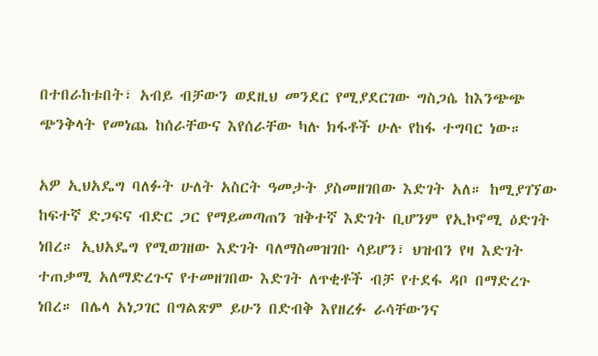በተበራከቱበት፣ አብይ ብቻውን ወደዚህ መንደር የሚያደርገው ግስጋሴ ከእንጭጭ ጭንቅላት የመነጨ ከሰራቸውና እየሰራቸው ካሉ ክፋቶች ሁሉ የከፋ ተግባር ነው።

አዎ ኢህአዴግ ባለፉት ሁለት አስርት ዓመታት ያስመዘገበው እድገት አለ። ከሚያገኘው ከፍተኛ ድጋፍና ብድር ጋር የማይመጣጠን ዝቅተኛ እድገት ቢሆንም የኢኮኖሚ ዕድገት ነበረ። ኢህአዴግ የሚወገዘው እድገት ባለማስመዝገቡ ሳይሆን፣ ህዝብን የዛ እድገት ተጠቃሚ አለማድረጉና የተመዘገበው እድገት ለጥቂቶች ብቻ የተደፋ ዳቦ በማድረጉ ነበረ። በሌላ አነጋገር በግልጽም ይሁን በድብቅ እየዘረፉ ራሳቸውንና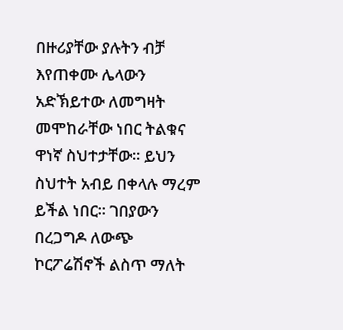በዙሪያቸው ያሉትን ብቻ እየጠቀሙ ሌላውን አድኽይተው ለመግዛት መሞከራቸው ነበር ትልቁና ዋነኛ ስህተታቸው። ይህን ስህተት አብይ በቀላሉ ማረም ይችል ነበር። ገበያውን በረጋግዶ ለውጭ ኮርፖሬሽኖች ልስጥ ማለት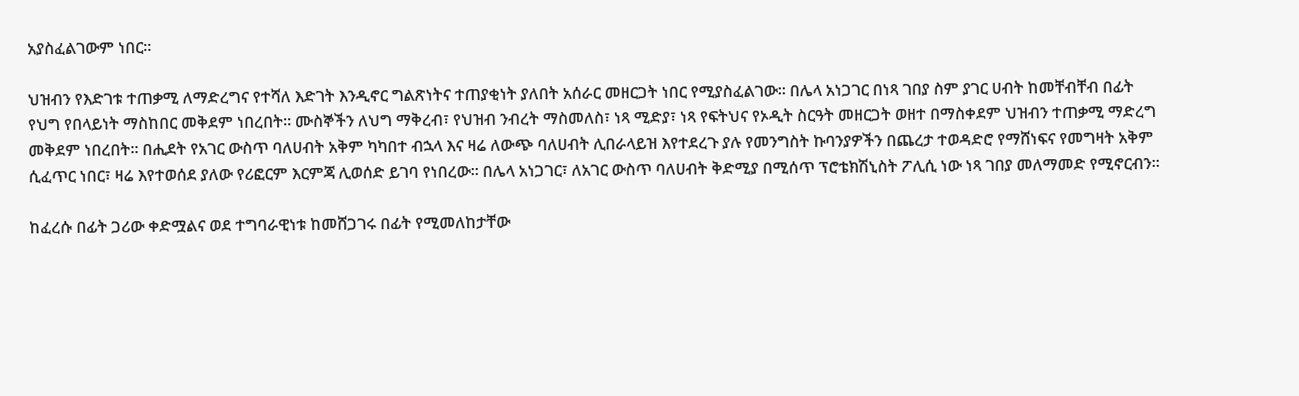አያስፈልገውም ነበር።

ህዝብን የእድገቱ ተጠቃሚ ለማድረግና የተሻለ እድገት እንዲኖር ግልጽነትና ተጠያቂነት ያለበት አሰራር መዘርጋት ነበር የሚያስፈልገው። በሌላ አነጋገር በነጻ ገበያ ስም ያገር ሀብት ከመቸብቸብ በፊት የህግ የበላይነት ማስከበር መቅደም ነበረበት። ሙስኞችን ለህግ ማቅረብ፣ የህዝብ ንብረት ማስመለስ፣ ነጻ ሚድያ፣ ነጻ የፍትህና የኦዲት ስርዓት መዘርጋት ወዘተ በማስቀደም ህዝብን ተጠቃሚ ማድረግ መቅደም ነበረበት። በሒደት የአገር ውስጥ ባለሀብት አቅም ካካበተ ብኋላ እና ዛሬ ለውጭ ባለሀብት ሊበራላይዝ እየተደረጉ ያሉ የመንግስት ኩባንያዎችን በጨረታ ተወዳድሮ የማሸነፍና የመግዛት አቅም ሲፈጥር ነበር፣ ዛሬ እየተወሰደ ያለው የሪፎርም እርምጃ ሊወሰድ ይገባ የነበረው። በሌላ አነጋገር፣ ለአገር ውስጥ ባለሀብት ቅድሚያ በሚሰጥ ፕሮቴክሽኒስት ፖሊሲ ነው ነጻ ገበያ መለማመድ የሚኖርብን።

ከፈረሱ በፊት ጋሪው ቀድሟልና ወደ ተግባራዊነቱ ከመሸጋገሩ በፊት የሚመለከታቸው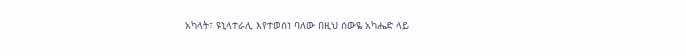አካላት፣ ዩኒላተራሊ እየተወሰነ ባለው በዚህ ሰውዬ አካሔድ ላይ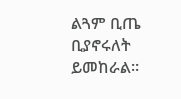ልጓም ቢጤ ቢያኖሩለት ይመከራል።